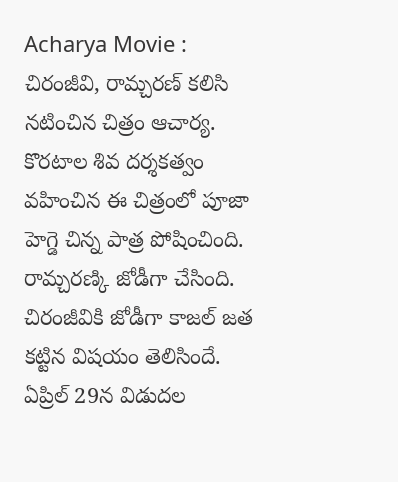Acharya Movie : చిరంజీవి, రామ్చరణ్ కలిసి నటించిన చిత్రం ఆచార్య. కొరటాల శివ దర్శకత్వం వహించిన ఈ చిత్రంలో పూజా హెగ్డె చిన్న పాత్ర పోషించింది. రామ్చరణ్కి జోడీగా చేసింది. చిరంజీవికి జోడీగా కాజల్ జత కట్టిన విషయం తెలిసిందే. ఏప్రిల్ 29న విడుదల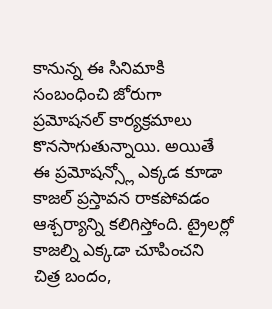కానున్న ఈ సినిమాకి సంబంధించి జోరుగా ప్రమోషనల్ కార్యక్రమాలు కొనసాగుతున్నాయి. అయితే ఈ ప్రమోషన్స్లో ఎక్కడ కూడా కాజల్ ప్రస్తావన రాకపోవడం ఆశ్చర్యాన్ని కలిగిస్తోంది. ట్రైలర్లో కాజల్ని ఎక్కడా చూపించని చిత్ర బందం,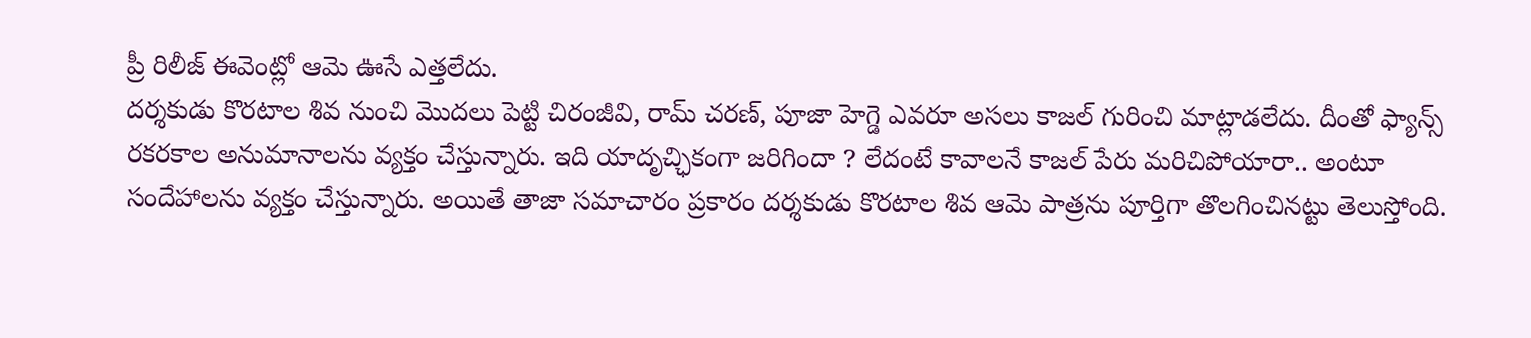ప్రీ రిలీజ్ ఈవెంట్లో ఆమె ఊసే ఎత్తలేదు.
దర్శకుడు కొరటాల శివ నుంచి మొదలు పెట్టి చిరంజీవి, రామ్ చరణ్, పూజా హెగ్డె ఎవరూ అసలు కాజల్ గురించి మాట్లాడలేదు. దీంతో ఫ్యాన్స్ రకరకాల అనుమానాలను వ్యక్తం చేస్తున్నారు. ఇది యాదృచ్ఛికంగా జరిగిందా ? లేదంటే కావాలనే కాజల్ పేరు మరిచిపోయారా.. అంటూ సందేహాలను వ్యక్తం చేస్తున్నారు. అయితే తాజా సమాచారం ప్రకారం దర్శకుడు కొరటాల శివ ఆమె పాత్రను పూర్తిగా తొలగించినట్టు తెలుస్తోంది.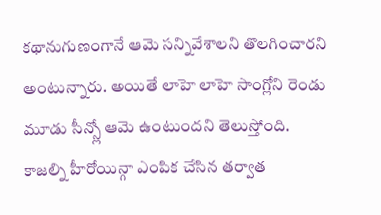కథానుగుణంగానే ఆమె సన్నివేశాలని తొలగించారని అంటున్నారు. అయితే లాహె లాహె సాంగ్లోని రెండు మూడు సీన్స్లో ఆమె ఉంటుందని తెలుస్తోంది.
కాజల్ని హీరోయిన్గా ఎంపిక చేసిన తర్వాత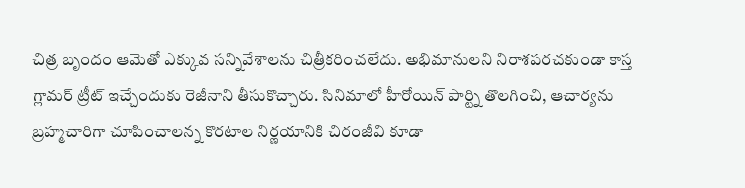చిత్ర బృందం ఆమెతో ఎక్కువ సన్నివేశాలను చిత్రీకరించలేదు. అభిమానులని నిరాశపరచకుండా కాస్త గ్లామర్ ట్రీట్ ఇచ్చేందుకు రెజీనాని తీసుకొచ్చారు. సినిమాలో హీరోయిన్ పార్ట్ని తొలగించి, ఆచార్యను బ్రహ్మచారిగా చూపించాలన్న కొరటాల నిర్ణయానికి చిరంజీవి కూడా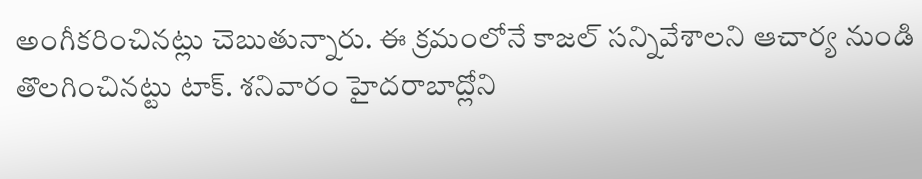అంగీకరించినట్లు చెబుతున్నారు. ఈ క్రమంలోనే కాజల్ సన్నివేశాలని ఆచార్య నుండి తొలగించినట్టు టాక్. శనివారం హైదరాబాద్లోని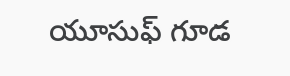యూసుఫ్ గూడ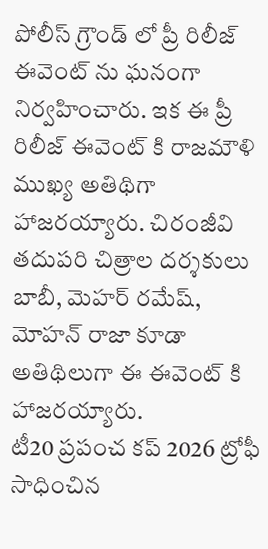పోలీస్ గ్రౌండ్ లో ప్రీ రిలీజ్ ఈవెంట్ ను ఘనంగా నిర్వహించారు. ఇక ఈ ప్రీ రిలీజ్ ఈవెంట్ కి రాజమౌళి ముఖ్య అతిథిగా హాజరయ్యారు. చిరంజీవి తదుపరి చిత్రాల దర్శకులు బాబీ, మెహర్ రమేష్, మోహన్ రాజా కూడా అతిథిలుగా ఈ ఈవెంట్ కి హాజరయ్యారు.
టీ20 ప్రపంచ కప్ 2026 ట్రోఫీ సాధించిన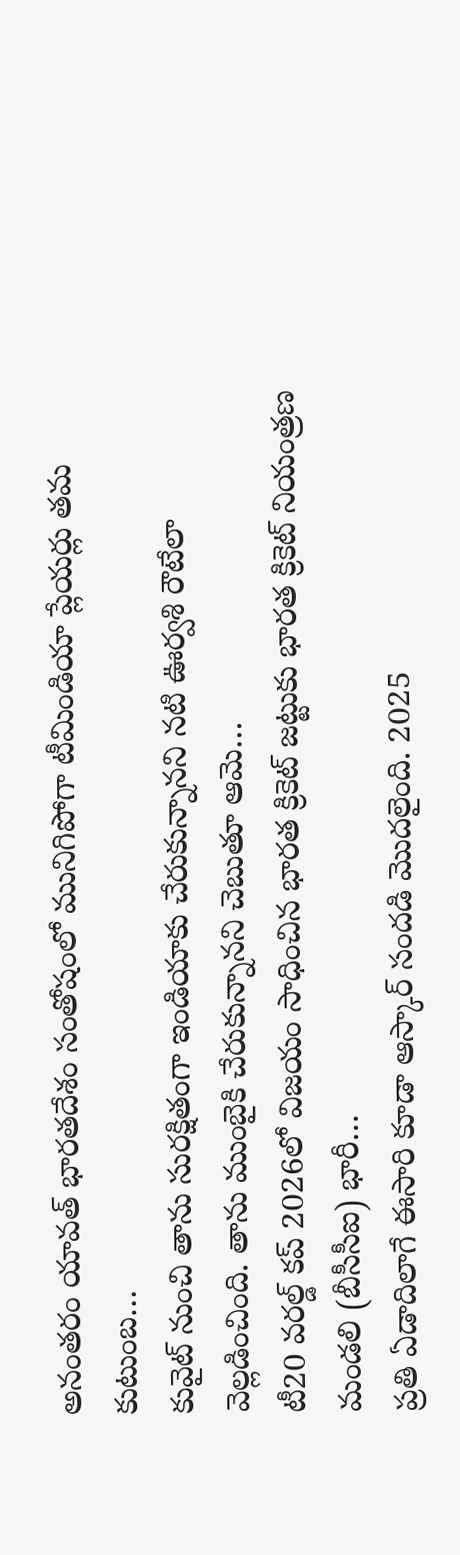అనంతరం యావత్ భారతదేశం సంతోషంలో మునిగిపోగా టీమిండియా ప్లేయర్లు తమ కుటుంబ…
కువైట్ నుంచి తాను సురక్షితంగా ఇండియాకు చేరుకున్నానని నటి ఊర్వశి రౌటేలా వెల్లడించింది. తాను ముంబైకి చేరుకున్నానని చెబుతూ ఆమె…
టీ20 వరల్డ్ కప్ 2026లో విజయం సాధించిన భారత క్రికెట్ జట్టుకు భారత క్రికెట్ నియంత్రణ మండలి (బీసీసీఐ) భారీ…
ప్రతి ఏడాదిలాగే ఈసారి కూడా ఆస్కార్ సందడి మొదలైంది. 2025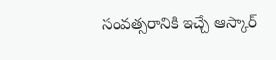సంవత్సరానికి ఇచ్చే ఆస్కార్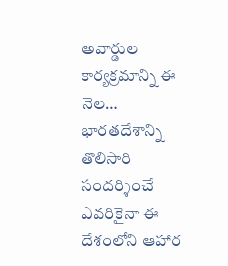అవార్డుల కార్యక్రమాన్ని ఈ నెల…
భారతదేశాన్ని తొలిసారి సందర్శించే ఎవరికైనా ఈ దేశంలోని ఆహార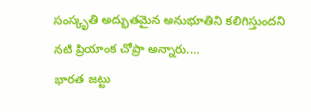సంస్కృతి అద్భుతమైన అనుభూతిని కలిగిస్తుందని నటి ప్రియాంక చోప్రా అన్నారు.…
భారత జట్టు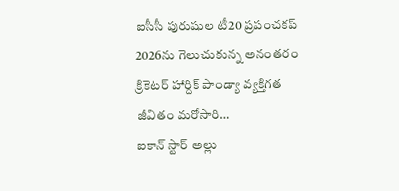ఐసీసీ పురుషుల టీ20 ప్రపంచకప్ 2026ను గెలుచుకున్న అనంతరం క్రికెటర్ హార్దిక్ పాండ్యా వ్యక్తిగత జీవితం మరోసారి…
ఐకాన్ స్టార్ అల్లు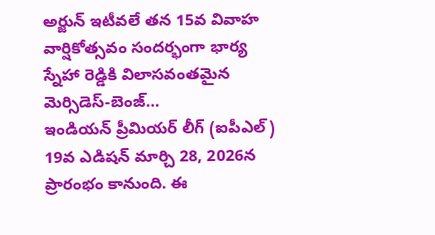అర్జున్ ఇటీవలే తన 15వ వివాహ వార్షికోత్సవం సందర్భంగా భార్య స్నేహా రెడ్డికి విలాసవంతమైన మెర్సిడెస్-బెంజ్…
ఇండియన్ ప్రీమియర్ లీగ్ (ఐపీఎల్) 19వ ఎడిషన్ మార్చి 28, 2026న ప్రారంభం కానుంది. ఈ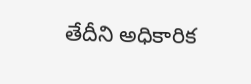తేదీని అధికారిక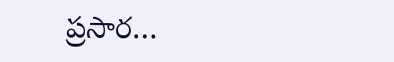ప్రసార…